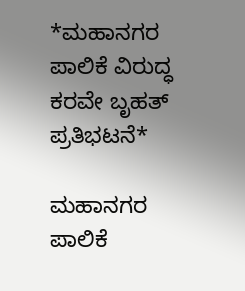*ಮಹಾನಗರ ಪಾಲಿಕೆ ವಿರುದ್ಧ ಕರವೇ ಬೃಹತ್ ಪ್ರತಿಭಟನೆ*

ಮಹಾನಗರ ಪಾಲಿಕೆ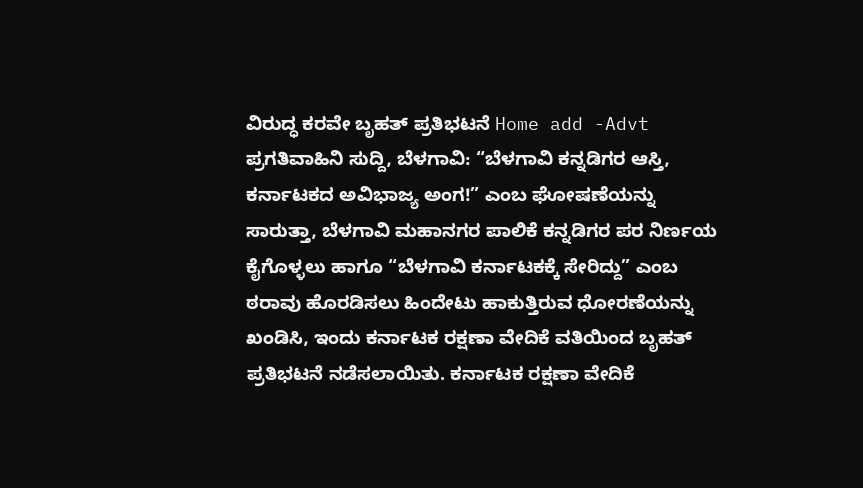ವಿರುದ್ಧ ಕರವೇ ಬೃಹತ್ ಪ್ರತಿಭಟನೆ Home add -Advt ಪ್ರಗತಿವಾಹಿನಿ ಸುದ್ದಿ, ಬೆಳಗಾವಿ: “ಬೆಳಗಾವಿ ಕನ್ನಡಿಗರ ಆಸ್ತಿ, ಕರ್ನಾಟಕದ ಅವಿಭಾಜ್ಯ ಅಂಗ!” ಎಂಬ ಘೋಷಣೆಯನ್ನು ಸಾರುತ್ತಾ, ಬೆಳಗಾವಿ ಮಹಾನಗರ ಪಾಲಿಕೆ ಕನ್ನಡಿಗರ ಪರ ನಿರ್ಣಯ ಕೈಗೊಳ್ಳಲು ಹಾಗೂ “ಬೆಳಗಾವಿ ಕರ್ನಾಟಕಕ್ಕೆ ಸೇರಿದ್ದು” ಎಂಬ ಠರಾವು ಹೊರಡಿಸಲು ಹಿಂದೇಟು ಹಾಕುತ್ತಿರುವ ಧೋರಣೆಯನ್ನು ಖಂಡಿಸಿ, ಇಂದು ಕರ್ನಾಟಕ ರಕ್ಷಣಾ ವೇದಿಕೆ ವತಿಯಿಂದ ಬೃಹತ್ ಪ್ರತಿಭಟನೆ ನಡೆಸಲಾಯಿತು. ಕರ್ನಾಟಕ ರಕ್ಷಣಾ ವೇದಿಕೆ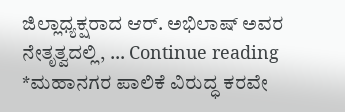ಜಿಲ್ಲಾಧ್ಯಕ್ಷರಾದ ಆರ್. ಅಭಿಲಾಷ್ ಅವರ ನೇತೃತ್ವದಲ್ಲಿ, … Continue reading *ಮಹಾನಗರ ಪಾಲಿಕೆ ವಿರುದ್ಧ ಕರವೇ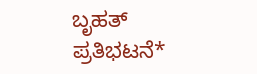ಬೃಹತ್ ಪ್ರತಿಭಟನೆ*